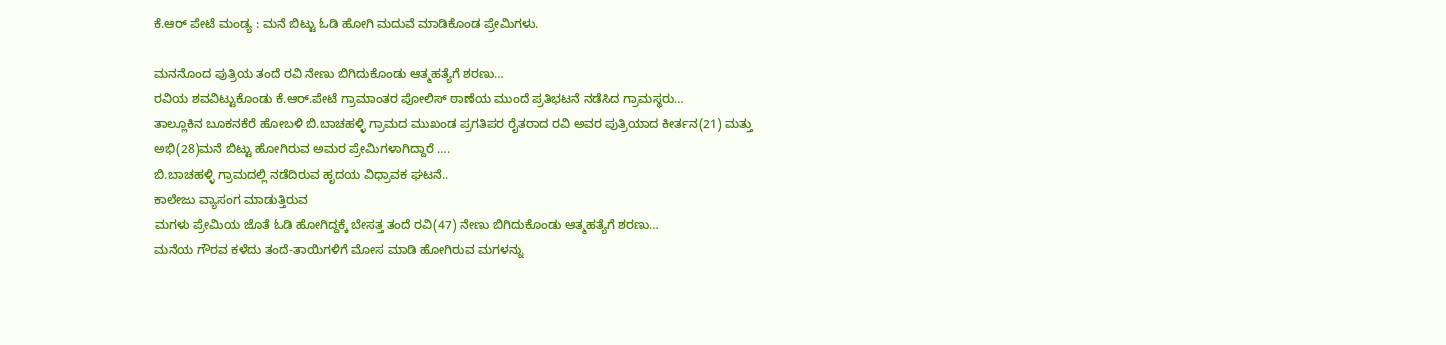ಕೆ.ಆರ್ ಪೇಟೆ ಮಂಡ್ಯ : ಮನೆ ಬಿಟ್ಟು ಓಡಿ ಹೋಗಿ ಮದುವೆ ಮಾಡಿಕೊಂಡ ಪ್ರೇಮಿಗಳು.

ಮನನೊಂದ ಪುತ್ರಿಯ ತಂದೆ ರವಿ ನೇಣು ಬಿಗಿದುಕೊಂಡು ಆತ್ಮಹತ್ಯೆಗೆ ಶರಣು…
ರವಿಯ ಶವವಿಟ್ಟುಕೊಂಡು ಕೆ.ಆರ್.ಪೇಟೆ ಗ್ರಾಮಾಂತರ ಪೋಲಿಸ್ ಠಾಣೆಯ ಮುಂದೆ ಪ್ರತಿಭಟನೆ ನಡೆಸಿದ ಗ್ರಾಮಸ್ಥರು…
ತಾಲ್ಲೂಕಿನ ಬೂಕನಕೆರೆ ಹೋಬಳಿ ಬಿ.ಬಾಚಹಳ್ಳಿ ಗ್ರಾಮದ ಮುಖಂಡ ಪ್ರಗತಿಪರ ರೈತರಾದ ರವಿ ಅವರ ಪುತ್ರಿಯಾದ ಕೀರ್ತನ(21) ಮತ್ತು ಅಭಿ(28)ಮನೆ ಬಿಟ್ಟು ಹೋಗಿರುವ ಅಮರ ಪ್ರೇಮಿಗಳಾಗಿದ್ದಾರೆ ….
ಬಿ.ಬಾಚಹಳ್ಳಿ ಗ್ರಾಮದಲ್ಲಿ ನಡೆದಿರುವ ಹೃದಯ ವಿಧ್ರಾವಕ ಘಟನೆ..
ಕಾಲೇಜು ವ್ಯಾಸಂಗ ಮಾಡುತ್ತಿರುವ
ಮಗಳು ಪ್ರೇಮಿಯ ಜೊತೆ ಓಡಿ ಹೋಗಿದ್ದಕ್ಕೆ ಬೇಸತ್ತ ತಂದೆ ರವಿ(47) ನೇಣು ಬಿಗಿದುಕೊಂಡು ಆತ್ಮಹತ್ಯೆಗೆ ಶರಣು…
ಮನೆಯ ಗೌರವ ಕಳೆದು ತಂದೆ-ತಾಯಿಗಳಿಗೆ ಮೋಸ ಮಾಡಿ ಹೋಗಿರುವ ಮಗಳನ್ನು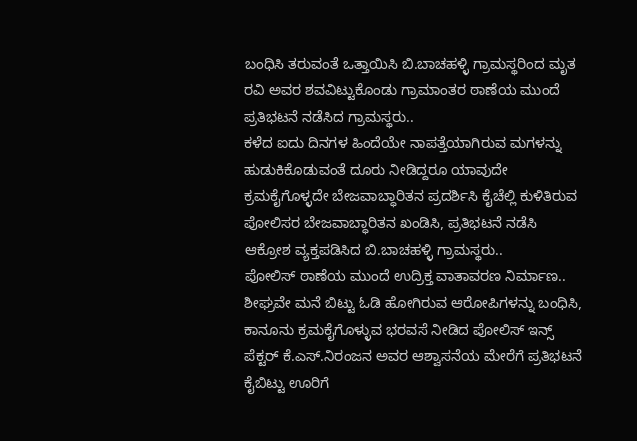ಬಂಧಿಸಿ ತರುವಂತೆ ಒತ್ತಾಯಿಸಿ ಬಿ.ಬಾಚಹಳ್ಳಿ ಗ್ರಾಮಸ್ಥರಿಂದ ಮೃತ ರವಿ ಅವರ ಶವವಿಟ್ಟುಕೊಂಡು ಗ್ರಾಮಾಂತರ ಠಾಣೆಯ ಮುಂದೆ ಪ್ರತಿಭಟನೆ ನಡೆಸಿದ ಗ್ರಾಮಸ್ಥರು..
ಕಳೆದ ಐದು ದಿನಗಳ ಹಿಂದೆಯೇ ನಾಪತ್ತೆಯಾಗಿರುವ ಮಗಳನ್ನು ಹುಡುಕಿಕೊಡುವಂತೆ ದೂರು ನೀಡಿದ್ದರೂ ಯಾವುದೇ ಕ್ರಮಕೈಗೊಳ್ಳದೇ ಬೇಜವಾಬ್ಧಾರಿತನ ಪ್ರದರ್ಶಿಸಿ ಕೈಚೆಲ್ಲಿ ಕುಳಿತಿರುವ ಪೋಲಿಸರ ಬೇಜವಾಬ್ಧಾರಿತನ ಖಂಡಿಸಿ, ಪ್ರತಿಭಟನೆ ನಡೆಸಿ ಆಕ್ರೋಶ ವ್ಯಕ್ತಪಡಿಸಿದ ಬಿ.ಬಾಚಹಳ್ಳಿ ಗ್ರಾಮಸ್ಥರು..
ಪೋಲಿಸ್ ಠಾಣೆಯ ಮುಂದೆ ಉದ್ರಿಕ್ತ ವಾತಾವರಣ ನಿರ್ಮಾಣ..
ಶೀಘ್ರವೇ ಮನೆ ಬಿಟ್ಟು ಓಡಿ ಹೋಗಿರುವ ಆರೋಪಿಗಳನ್ನು ಬಂಧಿಸಿ, ಕಾನೂನು ಕ್ರಮಕೈಗೊಳ್ಳುವ ಭರವಸೆ ನೀಡಿದ ಪೋಲಿಸ್ ಇನ್ಸ್ ಪೆಕ್ಟರ್ ಕೆ.ಎಸ್.ನಿರಂಜನ ಅವರ ಆಶ್ವಾಸನೆಯ ಮೇರೆಗೆ ಪ್ರತಿಭಟನೆ ಕೈಬಿಟ್ಟು ಊರಿಗೆ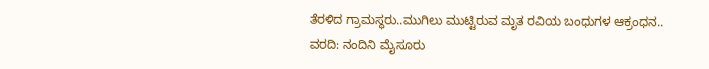ತೆರಳಿದ ಗ್ರಾಮಸ್ಥರು..ಮುಗಿಲು ಮುಟ್ಟಿರುವ ಮೃತ ರವಿಯ ಬಂಧುಗಳ ಆಕ್ರಂಧನ..
ವರದಿ: ನಂದಿನಿ ಮೈಸೂರು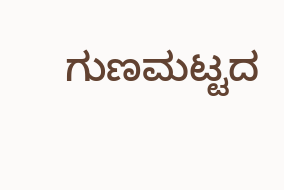ಗುಣಮಟ್ಟದ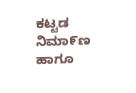ಕಟ್ಟಡ ನಿಮಾ೯ಣ ಹಾಗೂ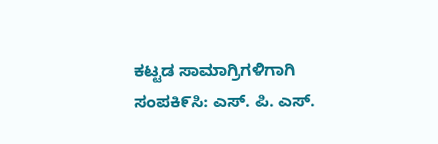ಕಟ್ಟಡ ಸಾಮಾಗ್ರಿಗಳಿಗಾಗಿ ಸಂಪಕಿ೯ಸಿ: ಎಸ್. ಪಿ. ಎಸ್.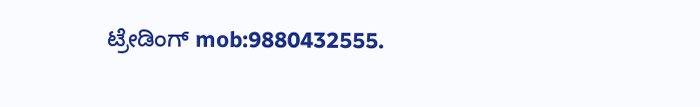ಟ್ರೇಡಿಂಗ್ mob:9880432555.